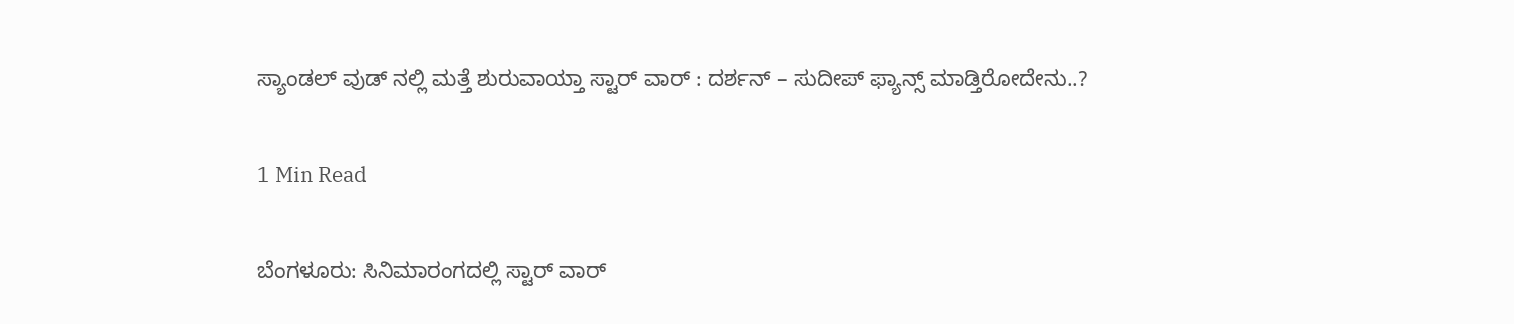ಸ್ಯಾಂಡಲ್ ವುಡ್ ನಲ್ಲಿ ಮತ್ತೆ ಶುರುವಾಯ್ತಾ ಸ್ಟಾರ್ ವಾರ್ : ದರ್ಶನ್ – ಸುದೀಪ್ ಫ್ಯಾನ್ಸ್ ಮಾಡ್ತಿರೋದೇನು..?

1 Min Read

ಬೆಂಗಳೂರು: ಸಿನಿಮಾರಂಗದಲ್ಲಿ ಸ್ಟಾರ್ ವಾರ್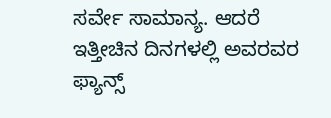ಸರ್ವೇ ಸಾಮಾನ್ಯ. ಆದರೆ ಇತ್ತೀಚಿನ ದಿನಗಳಲ್ಲಿ ಅವರವರ ಫ್ಯಾನ್ಸ್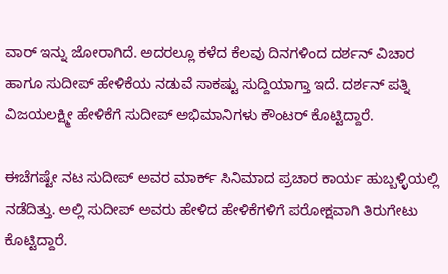ವಾರ್ ಇನ್ನು ಜೋರಾಗಿದೆ. ಅದರಲ್ಲೂ ಕಳೆದ ಕೆಲವು ದಿನಗಳಿಂದ ದರ್ಶನ್ ವಿಚಾರ ಹಾಗೂ ಸುದೀಪ್ ಹೇಳಿಕೆಯ ನಡುವೆ ಸಾಕಷ್ಟು ಸುದ್ದಿಯಾಗ್ತಾ ಇದೆ. ದರ್ಶನ್ ಪತ್ನಿ ವಿಜಯಲಕ್ಷ್ಮೀ ಹೇಳಿಕೆಗೆ ಸುದೀಪ್ ಅಭಿಮಾನಿಗಳು ಕೌಂಟರ್ ಕೊಟ್ಟಿದ್ದಾರೆ.

ಈಚೆಗಷ್ಟೇ ನಟ ಸುದೀಪ್ ಅವರ ಮಾರ್ಕ್ ಸಿನಿಮಾದ ಪ್ರಚಾರ ಕಾರ್ಯ ಹುಬ್ಬಳ್ಳಿಯಲ್ಲಿ ನಡೆದಿತ್ತು. ಅಲ್ಲಿ ಸುದೀಪ್ ಅವರು ಹೇಳಿದ ಹೇಳಿಕೆಗಳಿಗೆ ಪರೋಕ್ಷವಾಗಿ ತಿರುಗೇಟು ಕೊಟ್ಟಿದ್ದಾರೆ.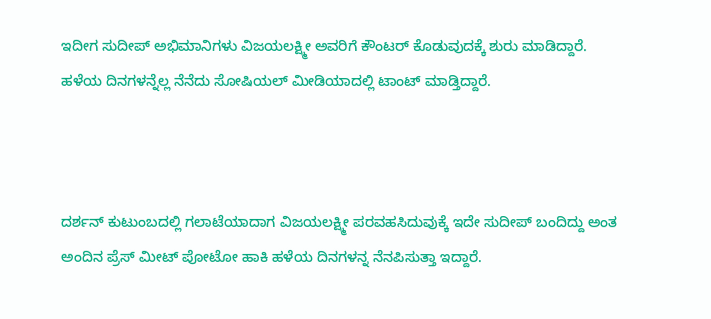ಇದೀಗ ಸುದೀಪ್ ಅಭಿಮಾನಿಗಳು ವಿಜಯಲಕ್ಷ್ಮೀ ಅವರಿಗೆ ಕೌಂಟರ್ ಕೊಡುವುದಕ್ಕೆ ಶುರು ಮಾಡಿದ್ದಾರೆ. ಹಳೆಯ ದಿನಗಳನ್ನೆಲ್ಲ ನೆನೆದು ಸೋಷಿಯಲ್ ಮೀಡಿಯಾದಲ್ಲಿ ಟಾಂಟ್ ಮಾಡ್ತಿದ್ದಾರೆ.



ದರ್ಶನ್ ಕುಟುಂಬದಲ್ಲಿ ಗಲಾಟೆಯಾದಾಗ ವಿಜಯಲಕ್ಷ್ಮೀ ಪರವಹಸಿದುವುಕ್ಕೆ ಇದೇ ಸುದೀಪ್ ಬಂದಿದ್ದು ಅಂತ ಅಂದಿನ ಪ್ರೆಸ್ ಮೀಟ್ ಪೋಟೋ ಹಾಕಿ ಹಳೆಯ ದಿನಗಳನ್ನ ನೆನಪಿಸುತ್ತಾ ಇದ್ದಾರೆ.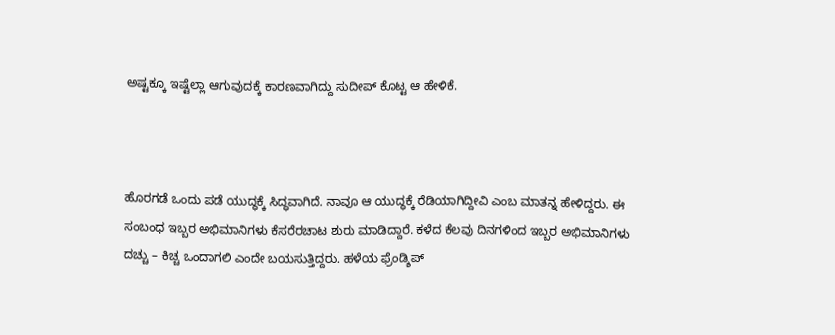ಅಷ್ಟಕ್ಕೂ ಇಷ್ಟೆಲ್ಲಾ ಆಗುವುದಕ್ಕೆ ಕಾರಣವಾಗಿದ್ದು ಸುದೀಪ್ ಕೊಟ್ಟ ಆ ಹೇಳಿಕೆ.



ಹೊರಗಡೆ ಒಂದು ಪಡೆ ಯುದ್ಧಕ್ಕೆ ಸಿದ್ಧವಾಗಿದೆ. ನಾವೂ ಆ ಯುದ್ಧಕ್ಕೆ ರೆಡಿಯಾಗಿದ್ದೀವಿ ಎಂಬ ಮಾತನ್ನ ಹೇಳಿದ್ದರು. ಈ ಸಂಬಂಧ ಇಬ್ಬರ ಅಭಿಮಾನಿಗಳು ಕೆಸರೆರಚಾಟ ಶುರು ಮಾಡಿದ್ದಾರೆ. ಕಳೆದ ಕೆಲವು ದಿನಗಳಿಂದ ಇಬ್ಬರ ಅಭಿಮಾನಿಗಳು ದಚ್ಚು – ಕಿಚ್ಚ ಒಂದಾಗಲಿ ಎಂದೇ ಬಯಸುತ್ತಿದ್ದರು. ಹಳೆಯ ಫ್ರೆಂಡ್ಶಿಪ್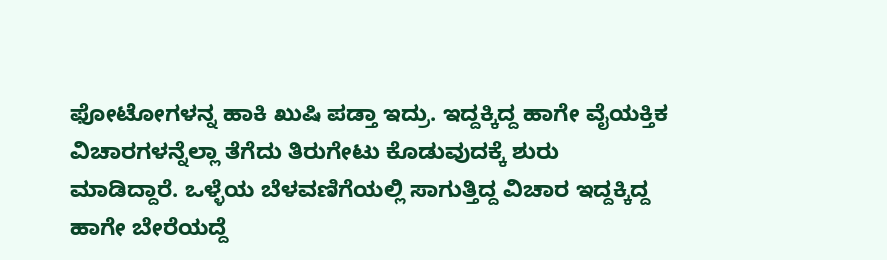ಫೋಟೋಗಳನ್ನ ಹಾಕಿ ಖುಷಿ ಪಡ್ತಾ ಇದ್ರು. ಇದ್ದಕ್ಕಿದ್ದ ಹಾಗೇ ವೈಯಕ್ತಿಕ ವಿಚಾರಗಳನ್ನೆಲ್ಲಾ ತೆಗೆದು ತಿರುಗೇಟು ಕೊಡುವುದಕ್ಕೆ ಶುರು ಮಾಡಿದ್ದಾರೆ. ಒಳ್ಳೆಯ ಬೆಳವಣಿಗೆಯಲ್ಲಿ ಸಾಗುತ್ತಿದ್ದ ವಿಚಾರ ಇದ್ದಕ್ಕಿದ್ದ ಹಾಗೇ ಬೇರೆಯದ್ದೆ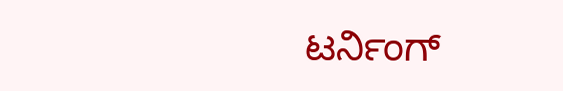ಟರ್ನಿಂಗ್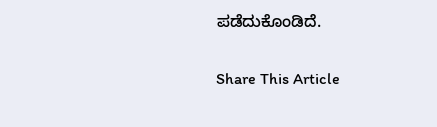ಪಡೆದುಕೊಂಡಿದೆ.

Share This Article